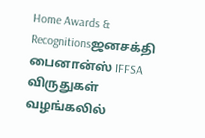Home Awards & Recognitionsஜனசக்தி பைனான்ஸ் IFFSA விருதுகள் வழங்கலில்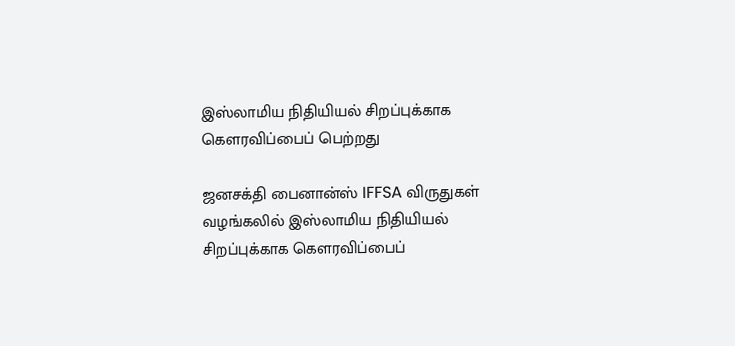இஸ்லாமிய நிதியியல் சிறப்புக்காக கௌரவிப்பைப் பெற்றது

ஜனசக்தி பைனான்ஸ் IFFSA விருதுகள் வழங்கலில் இஸ்லாமிய நிதியியல் சிறப்புக்காக கௌரவிப்பைப்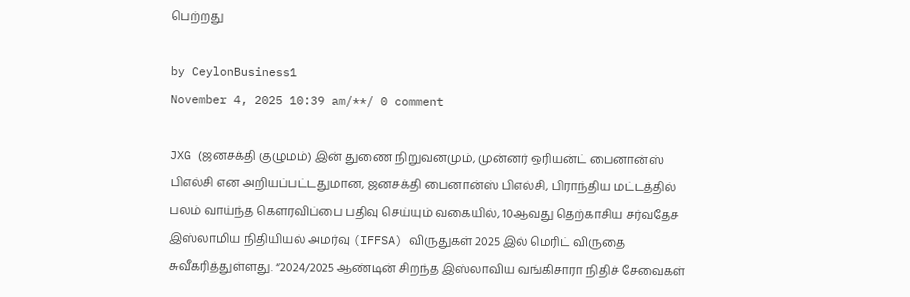பெற்றது

by CeylonBusiness1
November 4, 2025 10:39 am/**/ 0 comment

JXG (ஜனசக்தி குழுமம்) இன் துணை நிறுவனமும், முன்னர் ஒரியன்ட் பைனான்ஸ் பிஎல்சி என அறியப்பட்டதுமான, ஜனசக்தி பைனான்ஸ் பிஎல்சி, பிராந்திய மட்டத்தில் பலம் வாய்ந்த கௌரவிப்பை பதிவு செய்யும் வகையில், 10ஆவது தெற்காசிய சர்வதேச இஸ்லாமிய நிதியியல் அமர்வு (IFFSA) விருதுகள் 2025 இல் மெரிட் விருதை சுவீகரித்துள்ளது. “2024/2025 ஆண்டின் சிறந்த இஸ்லாவிய வங்கிசாரா நிதிச் சேவைகள்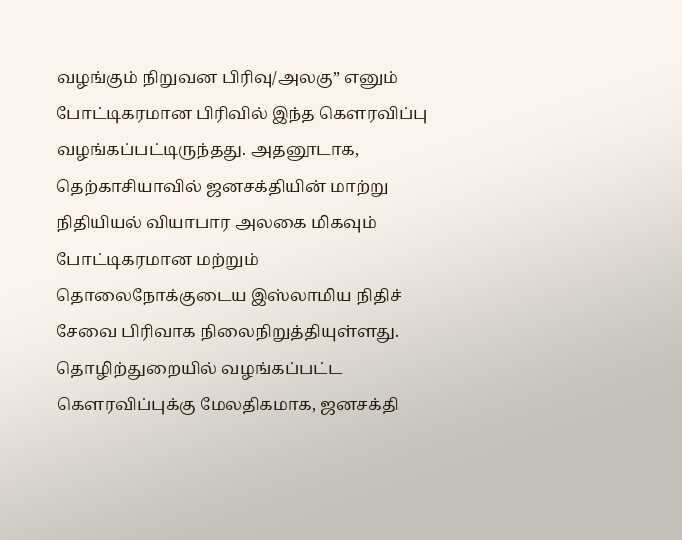வழங்கும் நிறுவன பிரிவு/அலகு” எனும் போட்டிகரமான பிரிவில் இந்த கௌரவிப்பு வழங்கப்பட்டிருந்தது. அதனூடாக, தெற்காசியாவில் ஜனசக்தியின் மாற்று நிதியியல் வியாபார அலகை மிகவும் போட்டிகரமான மற்றும் தொலைநோக்குடைய இஸ்லாமிய நிதிச் சேவை பிரிவாக நிலைநிறுத்தியுள்ளது. தொழிற்துறையில் வழங்கப்பட்ட கௌரவிப்புக்கு மேலதிகமாக, ஜனசக்தி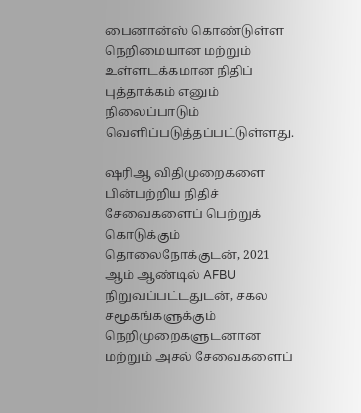பைனான்ஸ் கொண்டுள்ள நெறிமையான மற்றும் உள்ளடக்கமான நிதிப் புத்தாக்கம் எனும் நிலைப்பாடும் வெளிப்படுத்தப்பட்டுள்ளது.

ஷரிஆ விதிமுறைகளை பின்பற்றிய நிதிச் சேவைகளைப் பெற்றுக் கொடுக்கும் தொலைநோக்குடன், 2021 ஆம் ஆண்டில் AFBU நிறுவப்பட்டதுடன், சகல சமூகங்களுக்கும் நெறிமுறைகளுடனான மற்றும் அசல் சேவைகளைப்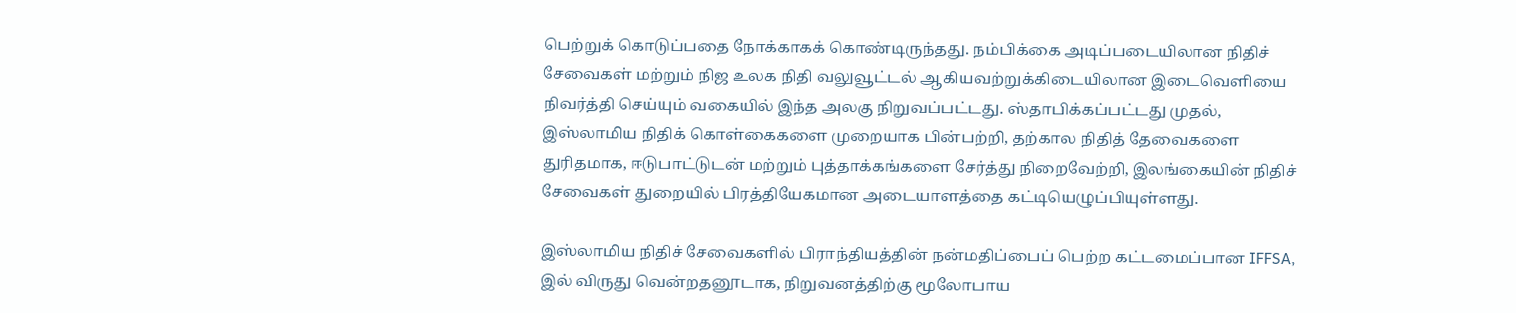பெற்றுக் கொடுப்பதை நோக்காகக் கொண்டிருந்தது. நம்பிக்கை அடிப்படையிலான நிதிச் சேவைகள் மற்றும் நிஜ உலக நிதி வலுவூட்டல் ஆகியவற்றுக்கிடையிலான இடைவெளியை நிவர்த்தி செய்யும் வகையில் இந்த அலகு நிறுவப்பட்டது. ஸ்தாபிக்கப்பட்டது முதல், இஸ்லாமிய நிதிக் கொள்கைகளை முறையாக பின்பற்றி, தற்கால நிதித் தேவைகளை துரிதமாக, ஈடுபாட்டுடன் மற்றும் புத்தாக்கங்களை சேர்த்து நிறைவேற்றி, இலங்கையின் நிதிச் சேவைகள் துறையில் பிரத்தியேகமான அடையாளத்தை கட்டியெழுப்பியுள்ளது.

இஸ்லாமிய நிதிச் சேவைகளில் பிராந்தியத்தின் நன்மதிப்பைப் பெற்ற கட்டமைப்பான IFFSA, இல் விருது வென்றதனூடாக, நிறுவனத்திற்கு மூலோபாய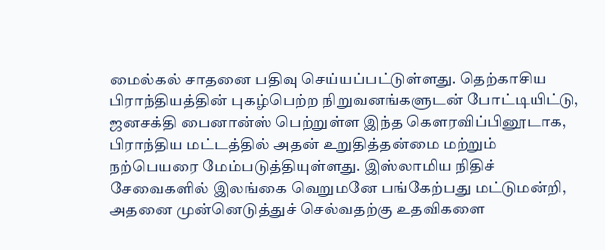மைல்கல் சாதனை பதிவு செய்யப்பட்டுள்ளது. தெற்காசிய பிராந்தியத்தின் புகழ்பெற்ற நிறுவனங்களுடன் போட்டியிட்டு, ஜனசக்தி பைனான்ஸ் பெற்றுள்ள இந்த கௌரவிப்பினூடாக, பிராந்திய மட்டத்தில் அதன் உறுதித்தன்மை மற்றும் நற்பெயரை மேம்படுத்தியுள்ளது. இஸ்லாமிய நிதிச் சேவைகளில் இலங்கை வெறுமனே பங்கேற்பது மட்டுமன்றி, அதனை முன்னெடுத்துச் செல்வதற்கு உதவிகளை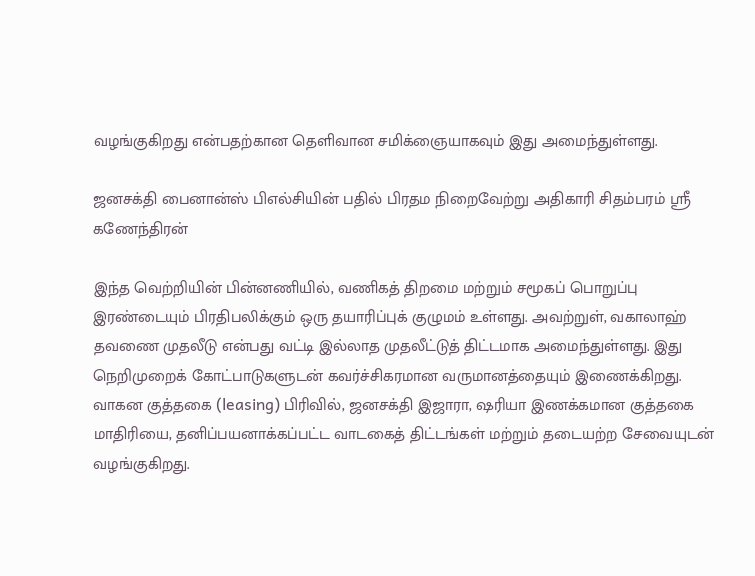வழங்குகிறது என்பதற்கான தெளிவான சமிக்ஞையாகவும் இது அமைந்துள்ளது.

ஜனசக்தி பைனான்ஸ் பிஎல்சியின் பதில் பிரதம நிறைவேற்று அதிகாரி சிதம்பரம் ஸ்ரீ கணேந்திரன்

இந்த வெற்றியின் பின்னணியில், வணிகத் திறமை மற்றும் சமூகப் பொறுப்பு இரண்டையும் பிரதிபலிக்கும் ஒரு தயாரிப்புக் குழுமம் உள்ளது. அவற்றுள், வகாலாஹ் தவணை முதலீடு என்பது வட்டி இல்லாத முதலீட்டுத் திட்டமாக அமைந்துள்ளது. இது நெறிமுறைக் கோட்பாடுகளுடன் கவர்ச்சிகரமான வருமானத்தையும் இணைக்கிறது. வாகன குத்தகை (leasing) பிரிவில், ஜனசக்தி இஜாரா, ஷரியா இணக்கமான குத்தகை மாதிரியை, தனிப்பயனாக்கப்பட்ட வாடகைத் திட்டங்கள் மற்றும் தடையற்ற சேவையுடன் வழங்குகிறது.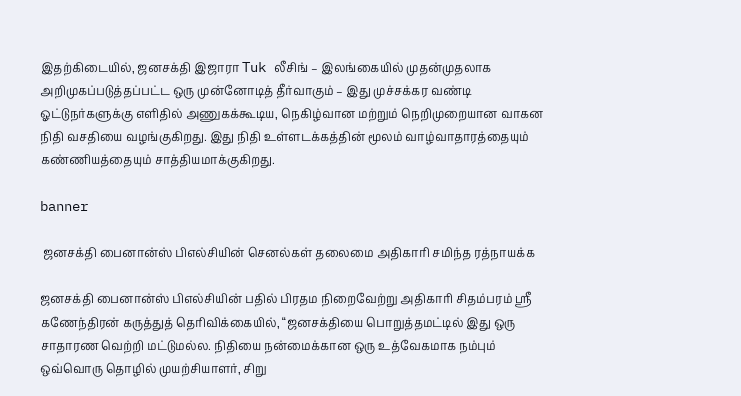இதற்கிடையில், ஜனசக்தி இஜாரா Tuk லீசிங் – இலங்கையில் முதன்முதலாக அறிமுகப்படுத்தப்பட்ட ஒரு முன்னோடித் தீர்வாகும் – இது முச்சக்கர வண்டி ஓட்டுநர்களுக்கு எளிதில் அணுகக்கூடிய, நெகிழ்வான மற்றும் நெறிமுறையான வாகன நிதி வசதியை வழங்குகிறது. இது நிதி உள்ளடக்கத்தின் மூலம் வாழ்வாதாரத்தையும் கண்ணியத்தையும் சாத்தியமாக்குகிறது.

banner

 ஜனசக்தி பைனான்ஸ் பிஎல்சியின் செனல்கள் தலைமை அதிகாரி சமிந்த ரத்நாயக்க

ஜனசக்தி பைனான்ஸ் பிஎல்சியின் பதில் பிரதம நிறைவேற்று அதிகாரி சிதம்பரம் ஸ்ரீ கணேந்திரன் கருத்துத் தெரிவிக்கையில், “ஜனசக்தியை பொறுத்தமட்டில் இது ஒரு சாதாரண வெற்றி மட்டுமல்ல. நிதியை நன்மைக்கான ஒரு உத்வேகமாக நம்பும் ஒவ்வொரு தொழில் முயற்சியாளர், சிறு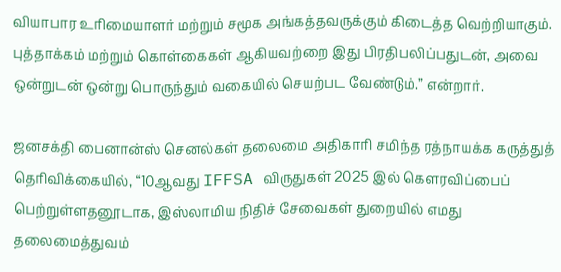வியாபார உரிமையாளர் மற்றும் சமூக அங்கத்தவருக்கும் கிடைத்த வெற்றியாகும். புத்தாக்கம் மற்றும் கொள்கைகள் ஆகியவற்றை இது பிரதிபலிப்பதுடன், அவை ஒன்றுடன் ஒன்று பொருந்தும் வகையில் செயற்பட வேண்டும்.” என்றார்.

ஜனசக்தி பைனான்ஸ் செனல்கள் தலைமை அதிகாரி சமிந்த ரத்நாயக்க கருத்துத் தெரிவிக்கையில், “10ஆவது IFFSA விருதுகள் 2025 இல் கௌரவிப்பைப் பெற்றுள்ளதனூடாக, இஸ்லாமிய நிதிச் சேவைகள் துறையில் எமது தலைமைத்துவம்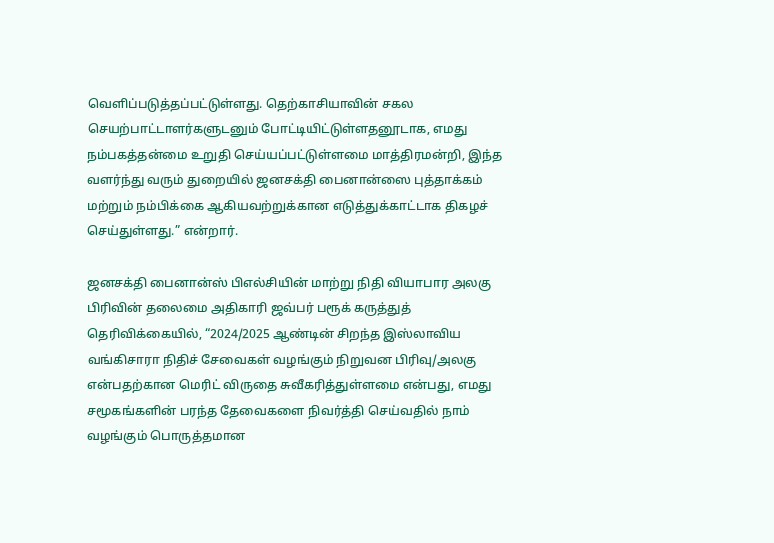வெளிப்படுத்தப்பட்டுள்ளது. தெற்காசியாவின் சகல செயற்பாட்டாளர்களுடனும் போட்டியிட்டுள்ளதனூடாக, எமது நம்பகத்தன்மை உறுதி செய்யப்பட்டுள்ளமை மாத்திரமன்றி, இந்த வளர்ந்து வரும் துறையில் ஜனசக்தி பைனான்ஸை புத்தாக்கம் மற்றும் நம்பிக்கை ஆகியவற்றுக்கான எடுத்துக்காட்டாக திகழச் செய்துள்ளது.” என்றார்.

ஜனசக்தி பைனான்ஸ் பிஎல்சியின் மாற்று நிதி வியாபார அலகு பிரிவின் தலைமை அதிகாரி ஜவ்பர் பரூக் கருத்துத் தெரிவிக்கையில், “2024/2025 ஆண்டின் சிறந்த இஸ்லாவிய வங்கிசாரா நிதிச் சேவைகள் வழங்கும் நிறுவன பிரிவு/அலகு என்பதற்கான மெரிட் விருதை சுவீகரித்துள்ளமை என்பது, எமது சமூகங்களின் பரந்த தேவைகளை நிவர்த்தி செய்வதில் நாம் வழங்கும் பொருத்தமான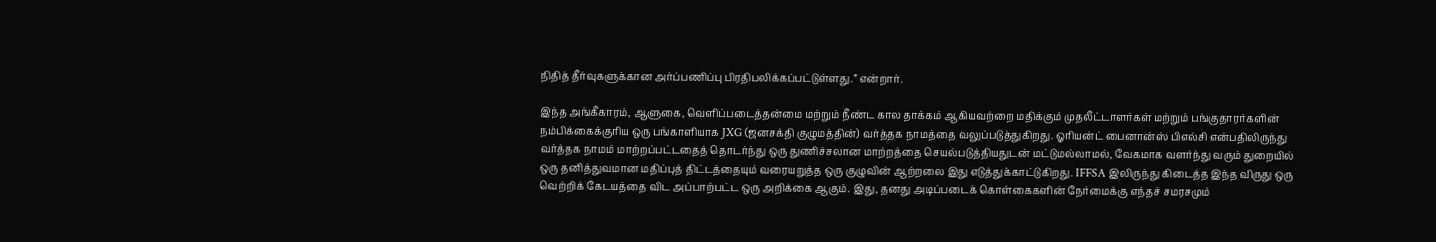நிதித் தீர்வுகளுக்கான அர்ப்பணிப்பு பிரதிபலிக்கப்பட்டுள்ளது.” என்றார்.

இந்த அங்கீகாரம், ஆளுகை, வெளிப்படைத்தன்மை மற்றும் நீண்ட கால தாக்கம் ஆகியவற்றை மதிக்கும் முதலீட்டாளர்கள் மற்றும் பங்குதாரர்களின் நம்பிக்கைக்குரிய ஒரு பங்காளியாக JXG (ஜனசக்தி குழுமத்தின்) வர்த்தக நாமத்தை வலுப்படுத்துகிறது. ஓரியன்ட் பைனான்ஸ் பிஎல்சி என்பதிலிருந்து வர்த்தக நாமம் மாற்றப்பட்டதைத் தொடர்ந்து ஒரு துணிச்சலான மாற்றத்தை செயல்படுத்தியதுடன் மட்டுமல்லாமல், வேகமாக வளர்ந்து வரும் துறையில் ஒரு தனித்துவமான மதிப்புத் திட்டத்தையும் வரையறுத்த ஒரு குழுவின் ஆற்றலை இது எடுத்துக்காட்டுகிறது. IFFSA இலிருந்து கிடைத்த இந்த விருது ஒரு வெற்றிக் கேடயத்தை விட அப்பாற்பட்ட ஒரு அறிக்கை ஆகும். இது, தனது அடிப்படைக் கொள்கைகளின் நேர்மைக்கு எந்தச் சமரசமும்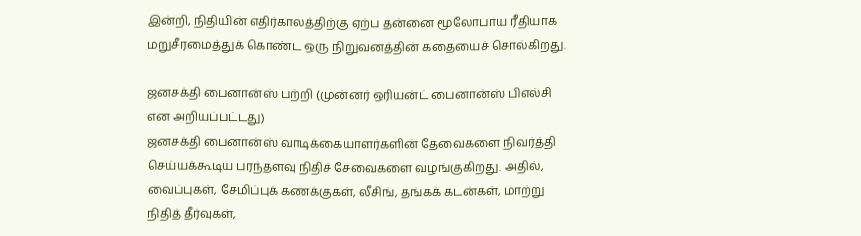இன்றி, நிதியின் எதிர்காலத்திற்கு ஏற்ப தன்னை மூலோபாய ரீதியாக மறுசீரமைத்துக் கொண்ட ஒரு நிறுவனத்தின் கதையைச் சொல்கிறது.

ஜனசக்தி பைனான்ஸ் பற்றி (முன்னர் ஒரியன்ட் பைனான்ஸ் பிஎல்சி என அறியப்பட்டது)
ஜனசக்தி பைனான்ஸ் வாடிக்கையாளர்களின் தேவைகளை நிவர்த்தி செய்யக்கூடிய பரந்தளவு நிதிச் சேவைகளை வழங்குகிறது. அதில், வைப்புகள், சேமிப்புக் கணக்குகள், லீசிங், தங்கக் கடன்கள், மாற்று நிதித் தீர்வுகள்,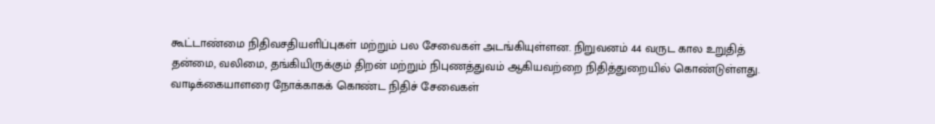கூட்டாண்மை நிதிவசதியளிப்புகள் மற்றும் பல சேவைகள் அடங்கியுள்ளன. நிறுவனம் 44 வருட கால உறுதித் தன்மை, வலிமை, தங்கியிருக்கும் திறன் மற்றும் நிபுணத்துவம் ஆகியவற்றை நிதித்துறையில் கொண்டுள்ளது. வாடிக்கையாளரை நோக்காகக் கொண்ட நிதிச் சேவைகள்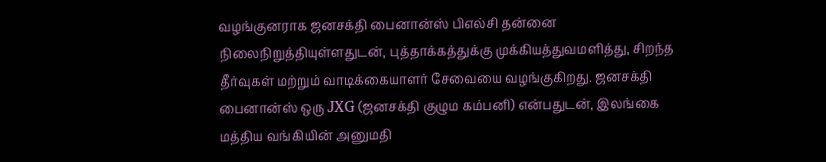வழங்குனராக ஜனசக்தி பைனான்ஸ் பிஎல்சி தன்னை நிலைநிறுத்தியுள்ளதுடன், புத்தாக்கத்துக்கு முக்கியத்துவமளித்து, சிறந்த தீர்வுகள் மற்றும் வாடிக்கையாளர் சேவையை வழங்குகிறது. ஜனசக்தி பைனான்ஸ் ஒரு JXG (ஜனசக்தி குழும கம்பனி) என்பதுடன், இலங்கை மத்திய வங்கியின் அனுமதி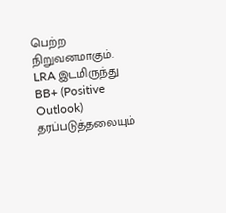பெற்ற நிறுவனமாகும். LRA இடமிருந்து BB+ (Positive Outlook) தரப்படுத்தலையும்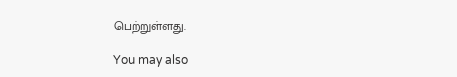பெற்றுள்ளது.

You may also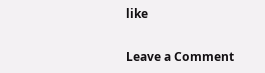like

Leave a Comment